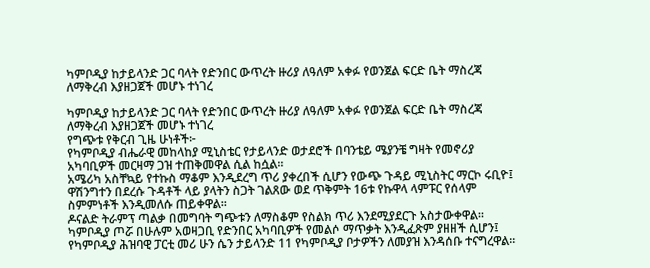ካምቦዲያ ከታይላንድ ጋር ባላት የድንበር ውጥረት ዙሪያ ለዓለም አቀፉ የወንጀል ፍርድ ቤት ማስረጃ ለማቅረብ እያዘጋጀች መሆኑ ተነገረ

ካምቦዲያ ከታይላንድ ጋር ባላት የድንበር ውጥረት ዙሪያ ለዓለም አቀፉ የወንጀል ፍርድ ቤት ማስረጃ ለማቅረብ እያዘጋጀች መሆኑ ተነገረ
የግጭቱ የቅርብ ጊዜ ሁነቶች፦
የካምቦዲያ ብሔራዊ መከላከያ ሚኒስቴር የታይላንድ ወታደሮች በባንቴይ ሜያንቼ ግዛት የመኖሪያ አካባቢዎች መርዛማ ጋዝ ተጠቅመዋል ሲል ከሷል።
አሜሪካ አስቸኳይ የተኩስ ማቆም እንዲደረግ ጥሪ ያቀረበች ሲሆን የውጭ ጉዳይ ሚኒስትር ማርኮ ሩቢዮ፤ ዋሽንግተን በደረሱ ጉዳቶች ላይ ያላትን ስጋት ገልጸው ወደ ጥቅምት 16ቱ የኩዋላ ላምፑር የሰላም ስምምነቶች እንዲመለሱ ጠይቀዋል።
ዶናልድ ትራምፕ ጣልቃ በመግባት ግጭቱን ለማስቆም የስልክ ጥሪ እንደሚያደርጉ አስታውቀዋል።
ካምቦዲያ ጦሯ በሁሉም አወዛጋቢ የድንበር አካባቢዎች የመልሶ ማጥቃት እንዲፈጽም ያዘዘች ሲሆን፤ የካምቦዲያ ሕዝባዊ ፓርቲ መሪ ሁን ሴን ታይላንድ 11 የካምቦዲያ ቦታዎችን ለመያዝ እንዳሰቡ ተናግረዋል።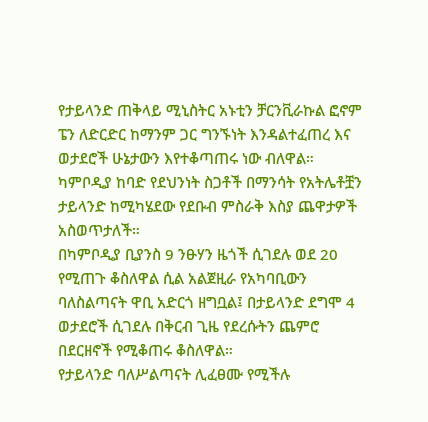የታይላንድ ጠቅላይ ሚኒስትር አኑቲን ቻርንቪራኩል ፎኖም ፔን ለድርድር ከማንም ጋር ግንኙነት እንዳልተፈጠረ እና ወታደሮች ሁኔታውን እየተቆጣጠሩ ነው ብለዋል።
ካምቦዲያ ከባድ የደህንነት ስጋቶች በማንሳት የአትሌቶቿን ታይላንድ ከሚካሄደው የደቡብ ምስራቅ እስያ ጨዋታዎች አስወጥታለች።
በካምቦዲያ ቢያንስ 9 ንፁሃን ዜጎች ሲገደሉ ወደ 20 የሚጠጉ ቆስለዋል ሲል አልጀዚራ የአካባቢውን ባለስልጣናት ዋቢ አድርጎ ዘግቧል፤ በታይላንድ ደግሞ 4 ወታደሮች ሲገደሉ በቅርብ ጊዜ የደረሱትን ጨምሮ በደርዘኖች የሚቆጠሩ ቆስለዋል።
የታይላንድ ባለሥልጣናት ሊፈፀሙ የሚችሉ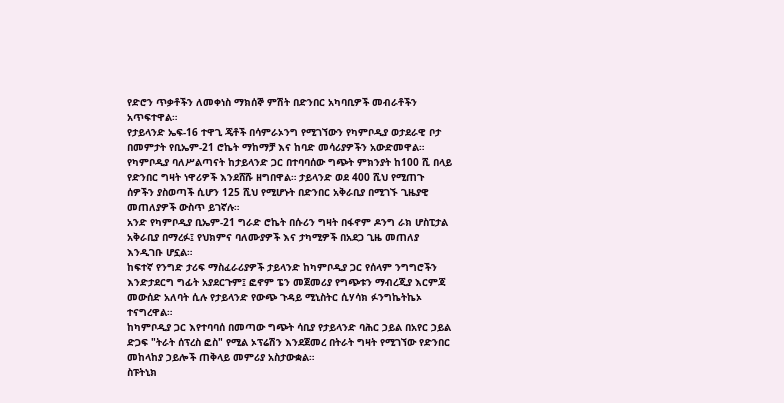የድሮን ጥቃቶችን ለመቀነስ ማክሰኞ ምሽት በድንበር አካባቢዎች መብራቶችን አጥፍተዋል።
የታይላንድ ኤፍ-16 ተዋጊ ጄቶች በሳምራኦንግ የሚገኘውን የካምቦዲያ ወታደራዊ ቦታ በመምታት የቢኤም-21 ሮኬት ማከማቻ እና ከባድ መሳሪያዎችን አውድመዋል።
የካምቦዲያ ባለሥልጣናት ከታይላንድ ጋር በተባባሰው ግጭት ምክንያት ከ100 ሺ በላይ የድንበር ግዛት ነዋሪዎች እንደሸሹ ዘግበዋል። ታይላንድ ወደ 400 ሺህ የሚጠጉ ሰዎችን ያስወጣች ሲሆን 125 ሺህ የሚሆኑት በድንበር አቅራቢያ በሚገኙ ጊዜያዊ መጠለያዎች ውስጥ ይገኛሉ።
አንድ የካምቦዲያ ቢኤም-21 ግራድ ሮኬት በሱሪን ግዛት በፋኖም ዶንግ ራክ ሆስፒታል አቅራቢያ በማረፉ፤ የህክምና ባለሙያዎች እና ታካሚዎች በአደጋ ጊዜ መጠለያ እንዲገቡ ሆኗል።
ከፍተኛ የንግድ ታሪፍ ማስፈራሪያዎች ታይላንድ ከካምቦዲያ ጋር የሰላም ንግግሮችን እንድታደርግ ግፊት አያደርጉም፤ ፎኖም ፔን መጀመሪያ የግጭቱን ማብረጂያ እርምጃ መውሰድ አለባት ሲሉ የታይላንድ የውጭ ጉዳይ ሚኒስትር ሲሃሳክ ፉንግኬትኬኦ ተናግረዋል።
ከካምቦዲያ ጋር እየተባባሰ በመጣው ግጭት ሳቢያ የታይላንድ ባሕር ኃይል በአየር ኃይል ድጋፍ "ትራት ሰፕረስ ፎስ" የሚል ኦፕሬሽን እንደጀመረ በትራት ግዛት የሚገኘው የድንበር መከላከያ ኃይሎች ጠቅላይ መምሪያ አስታውቋል።
ስፑትኒክ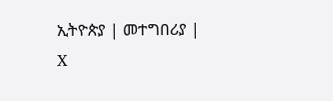ኢትዮጵያ | መተግበሪያ | X